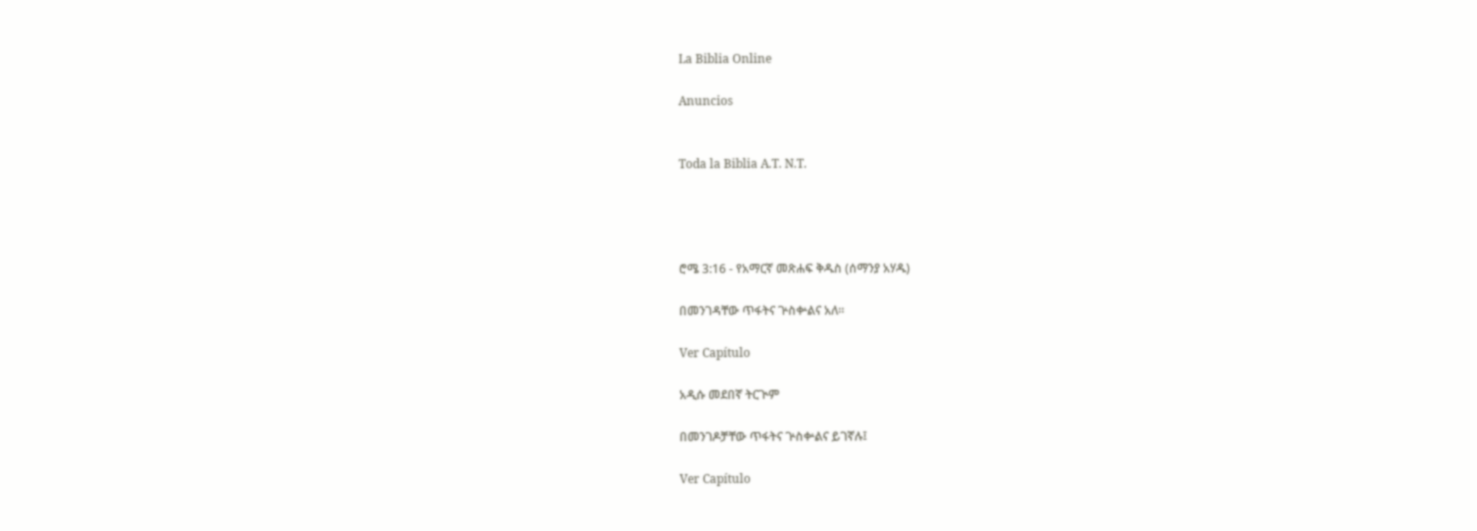La Biblia Online

Anuncios


Toda la Biblia A.T. N.T.




ሮሜ 3:16 - የአማርኛ መጽሐፍ ቅዱስ (ሰማንያ አሃዱ)

በመንገዳቸው ጥፋትና ጕስቍልና አለ።

Ver Capítulo

አዲሱ መደበኛ ትርጒም

በመንገዶቻቸው ጥፋትና ጕስቍልና ይገኛሉ፤

Ver Capítulo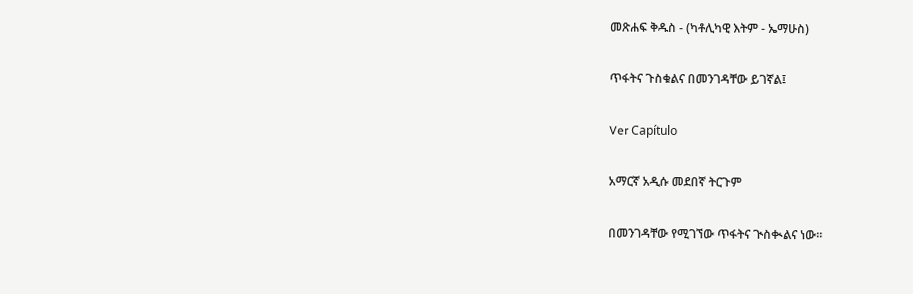መጽሐፍ ቅዱስ - (ካቶሊካዊ እትም - ኤማሁስ)

ጥፋትና ጉስቁልና በመንገዳቸው ይገኛል፤

Ver Capítulo

አማርኛ አዲሱ መደበኛ ትርጉም

በመንገዳቸው የሚገኘው ጥፋትና ጒስቊልና ነው።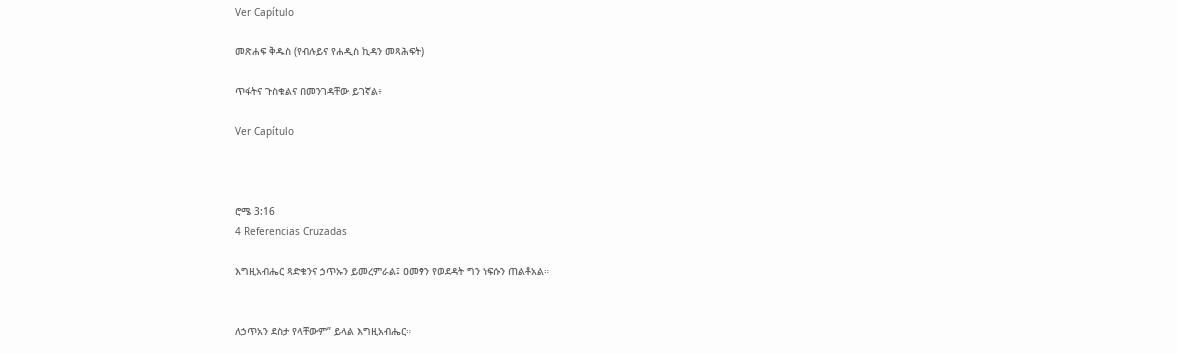Ver Capítulo

መጽሐፍ ቅዱስ (የብሉይና የሐዲስ ኪዳን መጻሕፍት)

ጥፋትና ጉስቁልና በመንገዳቸው ይገኛል፥

Ver Capítulo



ሮሜ 3:16
4 Referencias Cruzadas

እግዚአብሔር ጻድቁንና ኃጥኡን ይመረምራል፤ ዐመፃን የወደዳት ግን ነፍሱን ጠልቶአል።


ለኃጥአን ደስታ የላቸውም” ይላል እግዚአብሔር።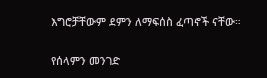እግሮቻቸውም ደምን ለማፍሰስ ፈጣኖች ናቸው።


የሰላምን መንገድ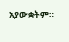አያውቋትም።